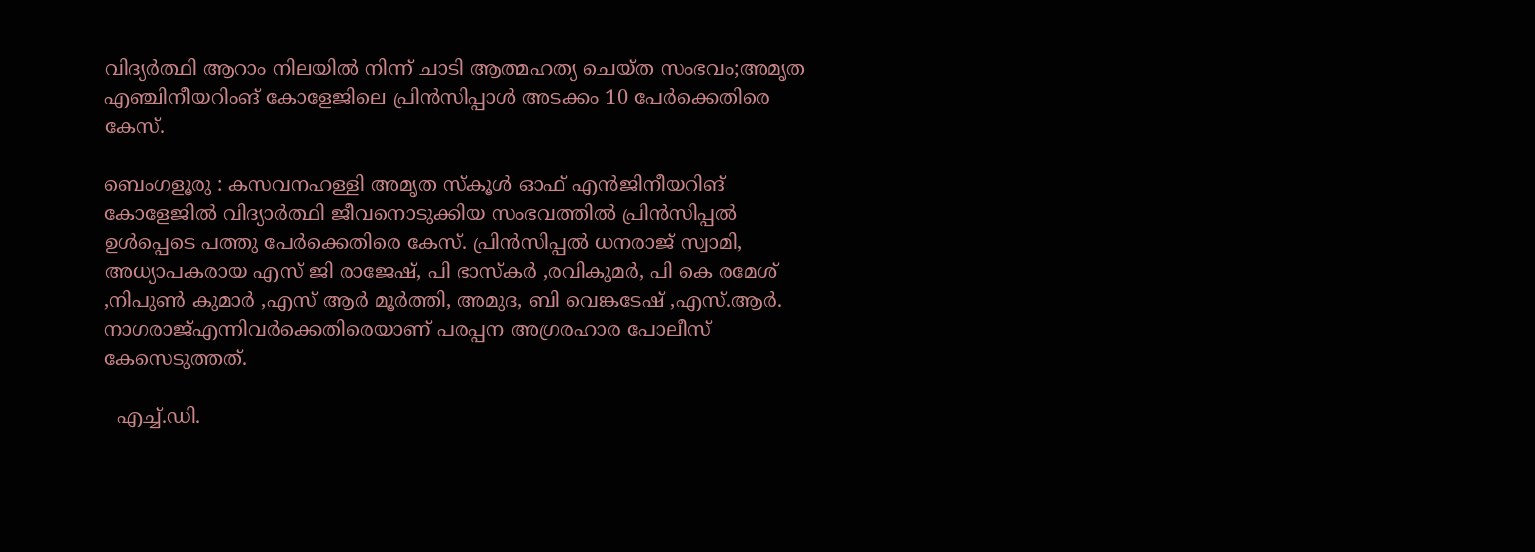വിദ്യർത്ഥി ആറാം നിലയിൽ നിന്ന് ചാടി ആത്മഹത്യ ചെയ്ത സംഭവം;അമൃത എഞ്ചിനീയറിംങ് കോളേജിലെ പ്രിൻസിപ്പാൾ അടക്കം 10 പേർക്കെതിരെ കേസ്.

ബെംഗളൂരു : കസവനഹള്ളി അമൃത സ്കൂൾ ഓഫ് എൻജിനീയറിങ് കോളേജിൽ വിദ്യാർത്ഥി ജീവനൊടുക്കിയ സംഭവത്തിൽ പ്രിൻസിപ്പൽ ഉൾപ്പെടെ പത്തു പേർക്കെതിരെ കേസ്. പ്രിൻസിപ്പൽ ധനരാജ് സ്വാമി, അധ്യാപകരായ എസ് ജി രാജേഷ്, പി ഭാസ്കർ ,രവികുമർ, പി കെ രമേശ് ,നിപുൺ കുമാർ ,എസ് ആർ മൂർത്തി, അമുദ, ബി വെങ്കടേഷ് ,എസ്.ആർ. നാഗരാജ്എന്നിവർക്കെതിരെയാണ് പരപ്പന അഗ്രരഹാര പോലീസ് കേസെടുത്തത്.

  എച്ച്.ഡി.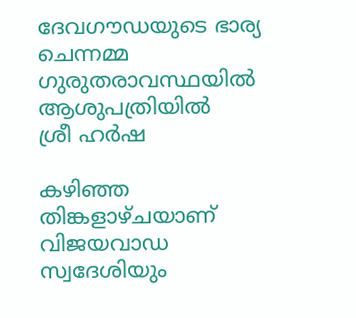ദേവഗൗഡയുടെ ഭാര്യ ചെന്നമ്മ ഗുരുതരാവസ്ഥയിൽ ആശുപത്രിയിൽ
ശ്രീ ഹർഷ

കഴിഞ്ഞ തിങ്കളാഴ്ചയാണ് വിജയവാഡ സ്വദേശിയും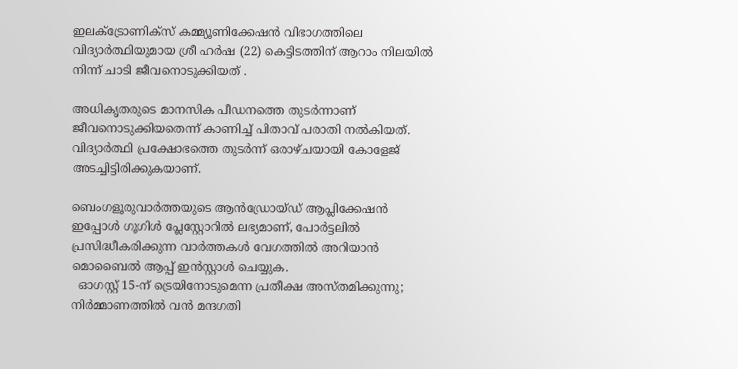ഇലക്ട്രോണിക്സ് കമ്മ്യൂണിക്കേഷൻ വിഭാഗത്തിലെ വിദ്യാർത്ഥിയുമായ ശ്രീ ഹർഷ (22) കെട്ടിടത്തിന് ആറാം നിലയിൽ നിന്ന് ചാടി ജീവനൊടുക്കിയത് .

അധികൃതരുടെ മാനസിക പീഡനത്തെ തുടർന്നാണ് ജീവനൊടുക്കിയതെന്ന് കാണിച്ച് പിതാവ് പരാതി നൽകിയത്. വിദ്യാർത്ഥി പ്രക്ഷോഭത്തെ തുടർന്ന് ഒരാഴ്ചയായി കോളേജ് അടച്ചിട്ടിരിക്കുകയാണ്.

ബെംഗളൂരുവാർത്തയുടെ ആൻഡ്രോയ്ഡ് ആപ്ലിക്കേഷൻ ഇപ്പോൾ ഗൂഗിൾ പ്ലേസ്റ്റോറിൽ ലഭ്യമാണ്, പോർട്ടലിൽ പ്രസിദ്ധീകരിക്കുന്ന വാർത്തകൾ വേഗത്തിൽ അറിയാൻ മൊബൈൽ ആപ്പ് ഇൻസ്റ്റാൾ ചെയ്യുക.
  ഓഗസ്റ്റ് 15-ന് ട്രെയിനോടുമെന്ന പ്രതീക്ഷ അസ്തമിക്കുന്നു; നിർമ്മാണത്തിൽ വൻ മന്ദഗതി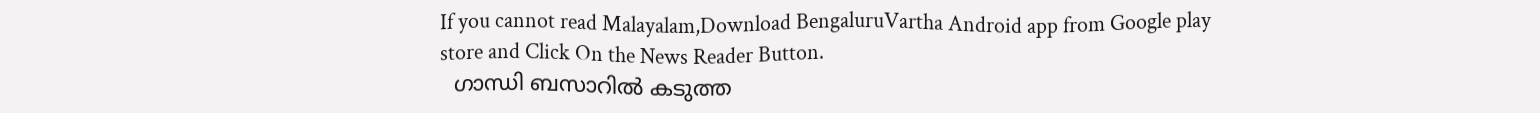If you cannot read Malayalam,Download BengaluruVartha Android app from Google play store and Click On the News Reader Button.
  ഗാന്ധി ബസാറിൽ കടുത്ത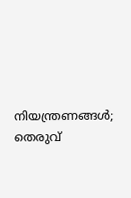നിയന്ത്രണങ്ങൾ; തെരുവ്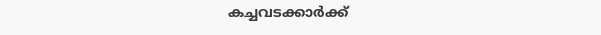കച്ചവടക്കാർക്ക്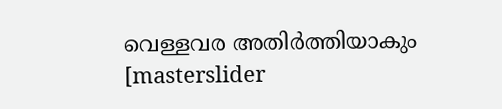വെള്ളവര അതിർത്തിയാകും
[masterslider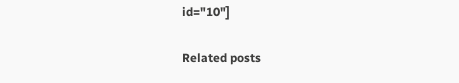id="10"]

Related posts